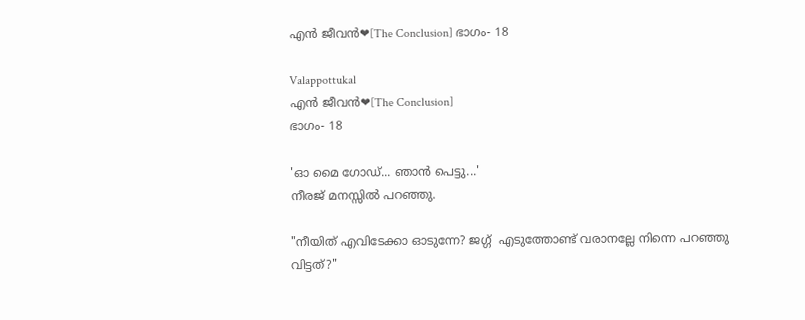എൻ ജീവൻ❤[The Conclusion] ഭാഗം- 18

Valappottukal
എൻ ജീവൻ❤[The Conclusion]
ഭാഗം- 18

'ഓ മൈ ഗോഡ്... ഞാൻ പെട്ടു...'
നീരജ് മനസ്സിൽ പറഞ്ഞു.

"നീയിത് എവിടേക്കാ ഓടുന്നേ? ജഗ്ഗ്  എടുത്തോണ്ട് വരാനല്ലേ നിന്നെ പറഞ്ഞു വിട്ടത്?"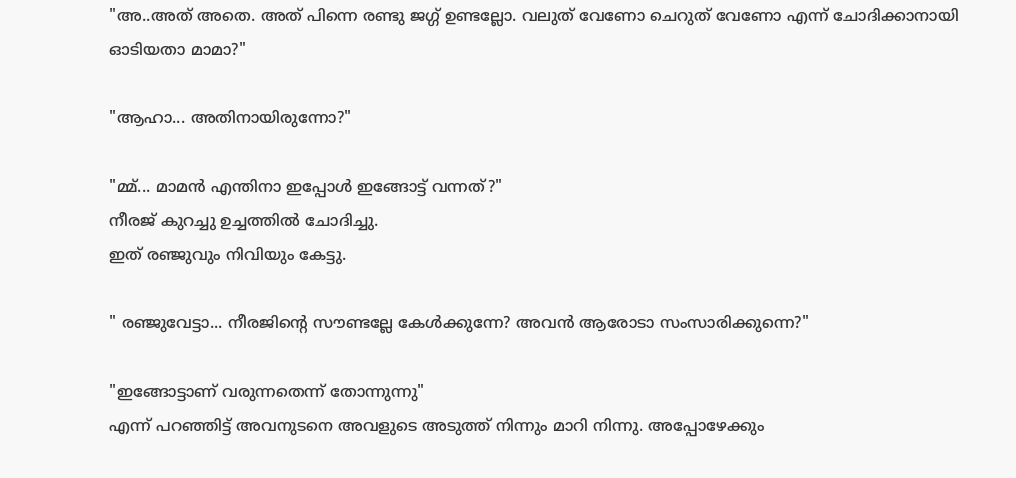"അ..അത് അതെ. അത്‌ പിന്നെ രണ്ടു ജഗ്ഗ് ഉണ്ടല്ലോ. വലുത് വേണോ ചെറുത്‌ വേണോ എന്ന് ചോദിക്കാനായി ഓടിയതാ മാമാ?"

"ആഹാ... അതിനായിരുന്നോ?"

"മ്മ്... മാമൻ എന്തിനാ ഇപ്പോൾ ഇങ്ങോട്ട് വന്നത്?"
നീരജ് കുറച്ചു ഉച്ചത്തിൽ ചോദിച്ചു.
ഇത് രഞ്ജുവും നിവിയും കേട്ടു.

" രഞ്ജുവേട്ടാ... നീരജിന്റെ സൗണ്ടല്ലേ കേൾക്കുന്നേ? അവൻ ആരോടാ സംസാരിക്കുന്നെ?"

"ഇങ്ങോട്ടാണ് വരുന്നതെന്ന് തോന്നുന്നു"
എന്ന് പറഞ്ഞിട്ട് അവനുടനെ അവളുടെ അടുത്ത് നിന്നും മാറി നിന്നു. അപ്പോഴേക്കും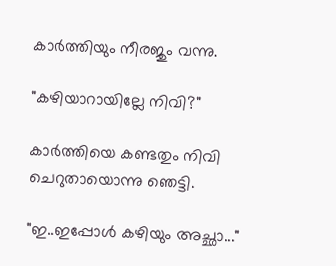കാർത്തിയും നീരജും വന്നു.

"കഴിയാറായില്ലേ നിവി?"

കാർത്തിയെ കണ്ടതും നിവി ചെറുതായൊന്നു ഞെട്ടി.

"ഇ..ഇപ്പോൾ കഴിയും അച്ഛാ..."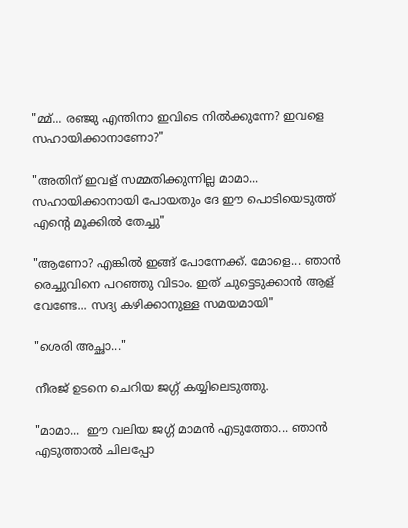"മ്മ്... രഞ്ജു എന്തിനാ ഇവിടെ നിൽക്കുന്നേ? ഇവളെ സഹായിക്കാനാണോ?"

"അതിന് ഇവള് സമ്മതിക്കുന്നില്ല മാമാ... സഹായിക്കാനായി പോയതും ദേ ഈ പൊടിയെടുത്ത് എന്റെ മൂക്കിൽ തേച്ചു"

"ആണോ? എങ്കിൽ ഇങ്ങ് പോന്നേക്ക്. മോളെ... ഞാൻ രെച്ചുവിനെ പറഞ്ഞു വിടാം. ഇത് ചുട്ടെടുക്കാൻ ആള് വേണ്ടേ... സദ്യ കഴിക്കാനുള്ള സമയമായി"

"ശെരി അച്ഛാ..."

നീരജ് ഉടനെ ചെറിയ ജഗ്ഗ് കയ്യിലെടുത്തു.

"മാമാ...  ഈ വലിയ ജഗ്ഗ് മാമൻ എടുത്തോ... ഞാൻ എടുത്താൽ ചിലപ്പോ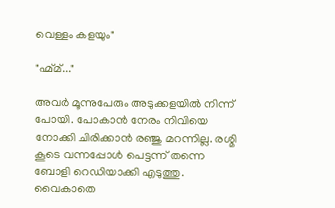വെള്ളം കളയും"

"ഹ്മ്മ്..."

അവർ മൂന്നുപേരും അടുക്കളയിൽ നിന്ന് പോയി. പോകാൻ നേരം നിവിയെ നോക്കി ചിരിക്കാൻ രഞ്ജു മറന്നില്ല. രശ്മി കൂടെ വന്നപ്പോൾ പെട്ടന്ന് തന്നെ ബോളി റെഡിയാക്കി എടുത്തു. വൈകാതെ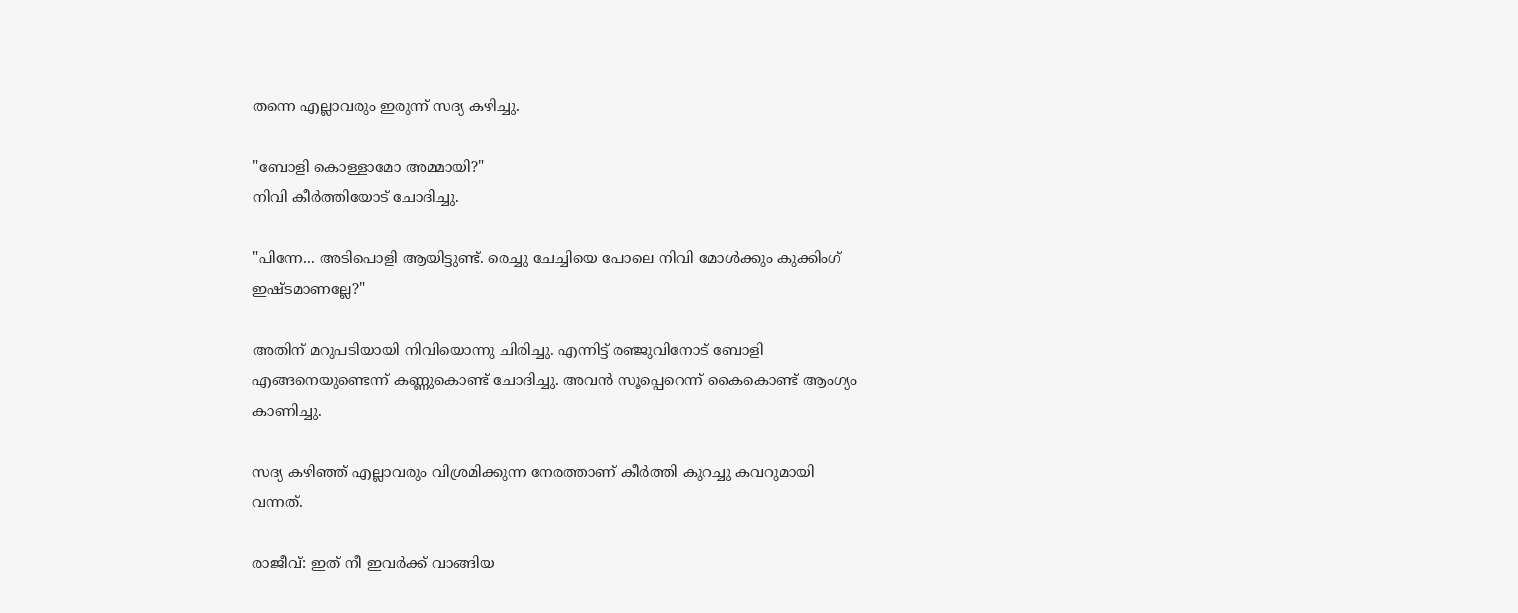തന്നെ എല്ലാവരും ഇരുന്ന് സദ്യ കഴിച്ചു.

"ബോളി കൊള്ളാമോ അമ്മായി?"
നിവി കീർത്തിയോട് ചോദിച്ചു.

"പിന്നേ... അടിപൊളി ആയിട്ടുണ്ട്. രെച്ചു ചേച്ചിയെ പോലെ നിവി മോൾക്കും കുക്കിംഗ്‌ ഇഷ്ടമാണല്ലേ?"

അതിന് മറുപടിയായി നിവിയൊന്നു ചിരിച്ചു. എന്നിട്ട് രഞ്ജുവിനോട് ബോളി എങ്ങനെയുണ്ടെന്ന് കണ്ണുകൊണ്ട് ചോദിച്ചു. അവൻ സൂപ്പെറെന്ന് കൈകൊണ്ട് ആംഗ്യം കാണിച്ചു.

സദ്യ കഴിഞ്ഞ് എല്ലാവരും വിശ്രമിക്കുന്ന നേരത്താണ് കീർത്തി കുറച്ചു കവറുമായി വന്നത്.

രാജീവ്‌: ഇത് നീ ഇവർക്ക് വാങ്ങിയ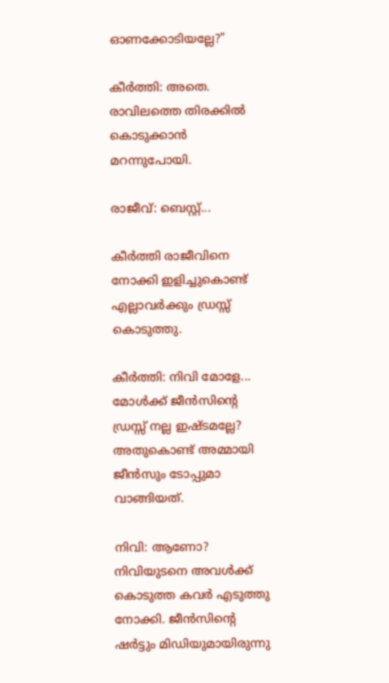ഓണക്കോടിയല്ലേ?"

കീർത്തി: അതെ. രാവിലത്തെ തിരക്കിൽ കൊടുക്കാൻ മറന്നുപോയി.

രാജീവ്‌: ബെസ്റ്റ്...

കീർത്തി രാജീവിനെ നോക്കി ഇളിച്ചുകൊണ്ട് എല്ലാവർക്കും ഡ്രസ്സ്‌ കൊടുത്തു.

കീർത്തി: നിവി മോളേ... മോൾക്ക് ജീൻസിന്റെ ഡ്രസ്സ്‌ നല്ല ഇഷ്ടമല്ലേ? അതുകൊണ്ട് അമ്മായി ജീൻസും ടോപ്പുമാ വാങ്ങിയത്.

നിവി: ആണോ?
നിവിയുടനെ അവൾക്ക് കൊടുത്ത കവർ എടുത്തു നോക്കി. ജീൻസിന്റെ ഷർട്ടും മിഡിയുമായിരുന്നു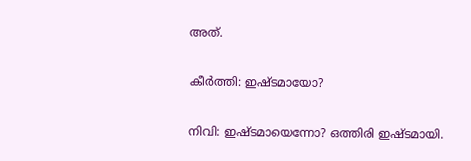അത്.

കീർത്തി: ഇഷ്ടമായോ?

നിവി: ഇഷ്ടമായെന്നോ? ഒത്തിരി ഇഷ്ടമായി.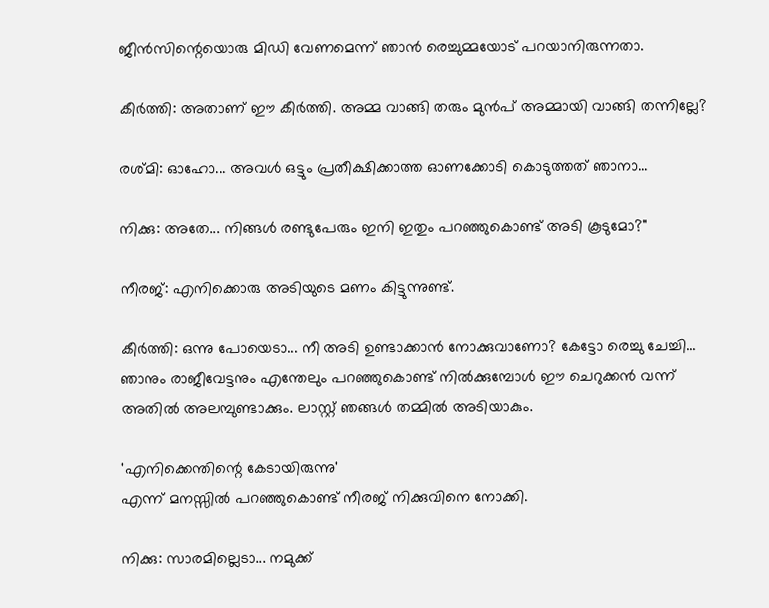ജീൻസിന്റെയൊരു മിഡി വേണമെന്ന് ഞാൻ രെച്ചുമ്മയോട് പറയാനിരുന്നതാ.

കീർത്തി: അതാണ് ഈ കീർത്തി. അമ്മ വാങ്ങി തരും മുൻപ് അമ്മായി വാങ്ങി തന്നില്ലേ?

രശ്മി: ഓഹോ... അവൾ ഒട്ടും പ്രതീക്ഷിക്കാത്ത ഓണക്കോടി കൊടുത്തത് ഞാനാ...

നിക്കു: അതേ... നിങ്ങൾ രണ്ടുപേരും ഇനി ഇതും പറഞ്ഞുകൊണ്ട് അടി കൂടുമോ?"

നീരജ്: എനിക്കൊരു അടിയുടെ മണം കിട്ടുന്നുണ്ട്.

കീർത്തി: ഒന്നു പോയെടാ... നീ അടി ഉണ്ടാക്കാൻ നോക്കുവാണോ? കേട്ടോ രെച്ചു ചേച്ചി... ഞാനും രാജീവേട്ടനും എന്തേലും പറഞ്ഞുകൊണ്ട് നിൽക്കുമ്പോൾ ഈ ചെറുക്കൻ വന്ന് അതിൽ അലമ്പുണ്ടാക്കും. ലാസ്റ്റ് ഞങ്ങൾ തമ്മിൽ അടിയാകും.

'എനിക്കെന്തിന്റെ കേടായിരുന്നു'
എന്ന് മനസ്സിൽ പറഞ്ഞുകൊണ്ട് നീരജ് നിക്കുവിനെ നോക്കി.

നിക്കു: സാരമില്ലെടാ... നമുക്ക്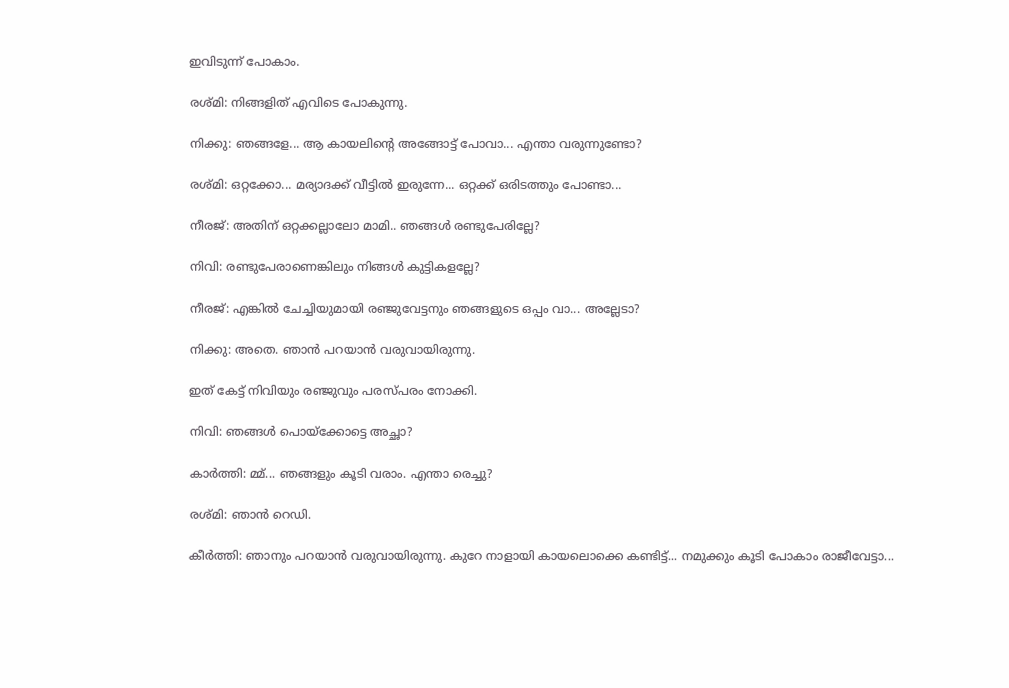ഇവിടുന്ന് പോകാം.

രശ്മി: നിങ്ങളിത്‌ എവിടെ പോകുന്നു.

നിക്കു: ഞങ്ങളേ... ആ കായലിന്റെ അങ്ങോട്ട്‌ പോവാ... എന്താ വരുന്നുണ്ടോ?

രശ്‌മി: ഒറ്റക്കോ... മര്യാദക്ക് വീട്ടിൽ ഇരുന്നേ... ഒറ്റക്ക് ഒരിടത്തും പോണ്ടാ...

നീരജ്: അതിന് ഒറ്റക്കല്ലാലോ മാമി.. ഞങ്ങൾ രണ്ടുപേരില്ലേ?

നിവി: രണ്ടുപേരാണെങ്കിലും നിങ്ങൾ കുട്ടികളല്ലേ?

നീരജ്: എങ്കിൽ ചേച്ചിയുമായി രഞ്ജുവേട്ടനും ഞങ്ങളുടെ ഒപ്പം വാ... അല്ലേടാ?

നിക്കു: അതെ. ഞാൻ പറയാൻ വരുവായിരുന്നു.

ഇത് കേട്ട് നിവിയും രഞ്ജുവും പരസ്പരം നോക്കി.

നിവി: ഞങ്ങൾ പൊയ്ക്കോട്ടെ അച്ഛാ?

കാർത്തി: മ്മ്... ഞങ്ങളും കൂടി വരാം. എന്താ രെച്ചു?

രശ്‌മി: ഞാൻ റെഡി.

കീർത്തി: ഞാനും പറയാൻ വരുവായിരുന്നു. കുറേ നാളായി കായലൊക്കെ കണ്ടിട്ട്... നമുക്കും കൂടി പോകാം രാജീവേട്ടാ...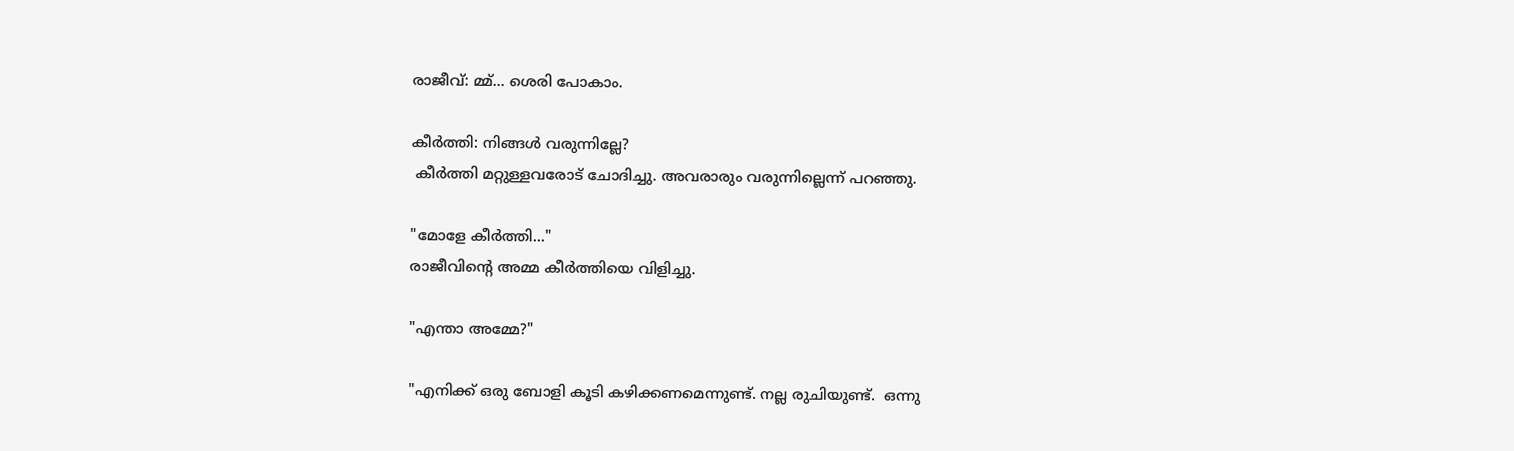രാജീവ്‌: മ്മ്... ശെരി പോകാം.

കീർത്തി: നിങ്ങൾ വരുന്നില്ലേ?
 കീർത്തി മറ്റുള്ളവരോട് ചോദിച്ചു. അവരാരും വരുന്നില്ലെന്ന് പറഞ്ഞു.

"മോളേ കീർത്തി..."
രാജീവിന്റെ അമ്മ കീർത്തിയെ വിളിച്ചു.

"എന്താ അമ്മേ?"

"എനിക്ക് ഒരു ബോളി കൂടി കഴിക്കണമെന്നുണ്ട്. നല്ല രുചിയുണ്ട്.  ഒന്നു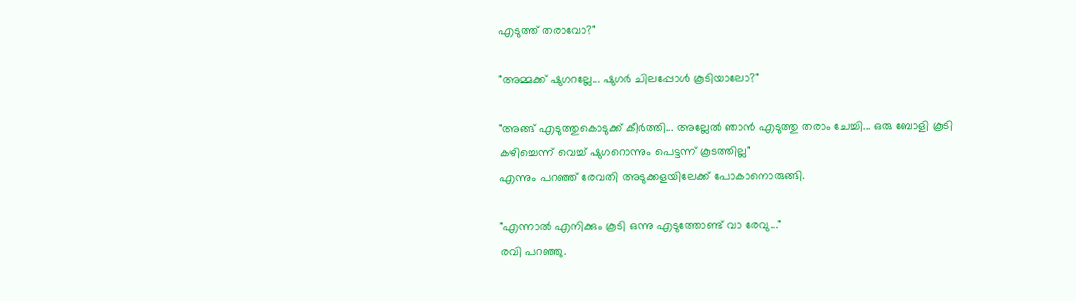എടുത്ത് തരാവോ?"

"അമ്മക്ക് ഷുഗറല്ലേ... ഷുഗർ ചിലപ്പോൾ കൂടിയാലോ?"

"അങ്ങ് എടുത്തുകൊടുക്ക് കീർത്തി... അല്ലേൽ ഞാൻ എടുത്തു തരാം ചേച്ചി... ഒരു ബോളി കൂടി കഴിച്ചെന്ന് വെച്ച് ഷുഗറൊന്നും പെട്ടന്ന് കൂടത്തില്ല"
എന്നും പറഞ്ഞ് രേവതി അടുക്കളയിലേക്ക് പോകാനൊരുങ്ങി.

"എന്നാൽ എനിക്കും കൂടി ഒന്നു എടുത്തോണ്ട് വാ രേവു..."
രവി പറഞ്ഞു.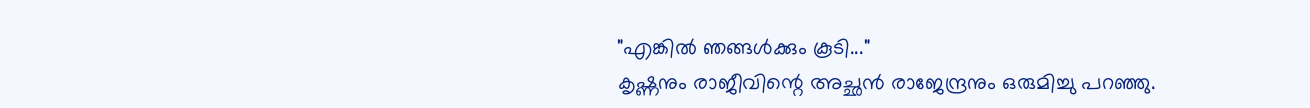"എങ്കിൽ ഞങ്ങൾക്കും കൂടി..."
കൃഷ്ണനും രാജീവിന്റെ അച്ഛൻ രാജേന്ദ്രനും ഒരുമിച്ചു പറഞ്ഞു.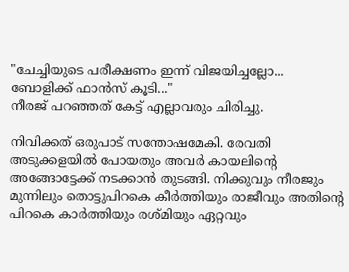"ചേച്ചിയുടെ പരീക്ഷണം ഇന്ന് വിജയിച്ചല്ലോ... ബോളിക്ക്‌ ഫാൻസ്‌ കൂടി..."
നീരജ് പറഞ്ഞത് കേട്ട് എല്ലാവരും ചിരിച്ചു.

നിവിക്കത്‌ ഒരുപാട് സന്തോഷമേകി. രേവതി അടുക്കളയിൽ പോയതും അവർ കായലിന്റെ അങ്ങോട്ടേക്ക്‌ നടക്കാൻ തുടങ്ങി. നിക്കുവും നീരജും മുന്നിലും തൊട്ടുപിറകെ കീർത്തിയും രാജീവും അതിന്റെ പിറകെ കാർത്തിയും രശ്മിയും ഏറ്റവും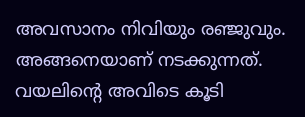അവസാനം നിവിയും രഞ്ജുവും. അങ്ങനെയാണ് നടക്കുന്നത്. വയലിന്റെ അവിടെ കൂടി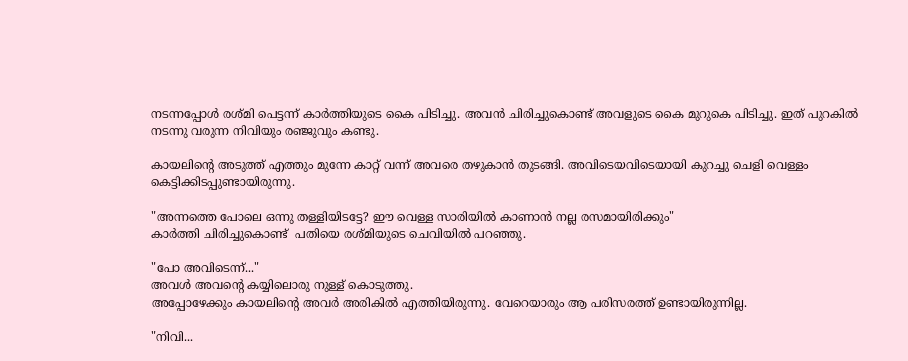നടന്നപ്പോൾ രശ്‌മി പെട്ടന്ന് കാർത്തിയുടെ കൈ പിടിച്ചു. അവൻ ചിരിച്ചുകൊണ്ട് അവളുടെ കൈ മുറുകെ പിടിച്ചു. ഇത് പുറകിൽ  നടന്നു വരുന്ന നിവിയും രഞ്ജുവും കണ്ടു.

കായലിന്റെ അടുത്ത് എത്തും മുന്നേ കാറ്റ് വന്ന് അവരെ തഴുകാൻ തുടങ്ങി. അവിടെയവിടെയായി കുറച്ചു ചെളി വെള്ളം കെട്ടിക്കിടപ്പുണ്ടായിരുന്നു.

"അന്നത്തെ പോലെ ഒന്നു തള്ളിയിടട്ടേ? ഈ വെള്ള സാരിയിൽ കാണാൻ നല്ല രസമായിരിക്കും"
കാർത്തി ചിരിച്ചുകൊണ്ട്  പതിയെ രശ്മിയുടെ ചെവിയിൽ പറഞ്ഞു.

"പോ അവിടെന്ന്..."
അവൾ അവന്റെ കയ്യിലൊരു നുള്ള് കൊടുത്തു.
അപ്പോഴേക്കും കായലിന്റെ അവർ അരികിൽ എത്തിയിരുന്നു. വേറെയാരും ആ പരിസരത്ത് ഉണ്ടായിരുന്നില്ല.

"നിവി...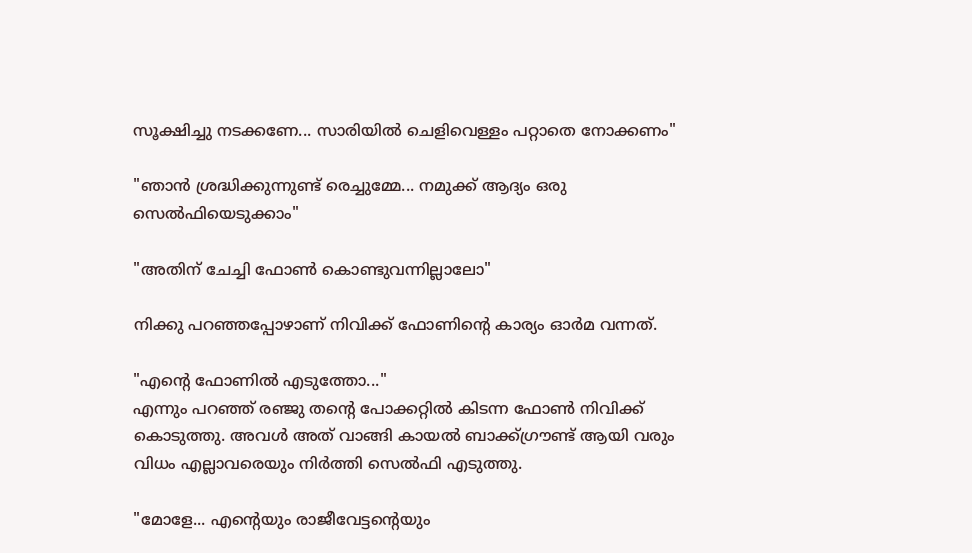സൂക്ഷിച്ചു നടക്കണേ... സാരിയിൽ ചെളിവെള്ളം പറ്റാതെ നോക്കണം"

"ഞാൻ ശ്രദ്ധിക്കുന്നുണ്ട് രെച്ചുമ്മേ... നമുക്ക് ആദ്യം ഒരു സെൽഫിയെടുക്കാം"

"അതിന് ചേച്ചി ഫോൺ കൊണ്ടുവന്നില്ലാലോ"

നിക്കു പറഞ്ഞപ്പോഴാണ് നിവിക്ക്‌ ഫോണിന്റെ കാര്യം ഓർമ വന്നത്.

"എന്റെ ഫോണിൽ എടുത്തോ..."
എന്നും പറഞ്ഞ് രഞ്ജു തന്റെ പോക്കറ്റിൽ കിടന്ന ഫോൺ നിവിക്ക് കൊടുത്തു. അവൾ അത്‌ വാങ്ങി കായൽ ബാക്ക്ഗ്രൗണ്ട് ആയി വരും വിധം എല്ലാവരെയും നിർത്തി സെൽഫി എടുത്തു.

"മോളേ... എന്റെയും രാജീവേട്ടന്റെയും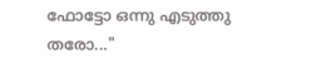ഫോട്ടോ ഒന്നു എടുത്തു തരോ..."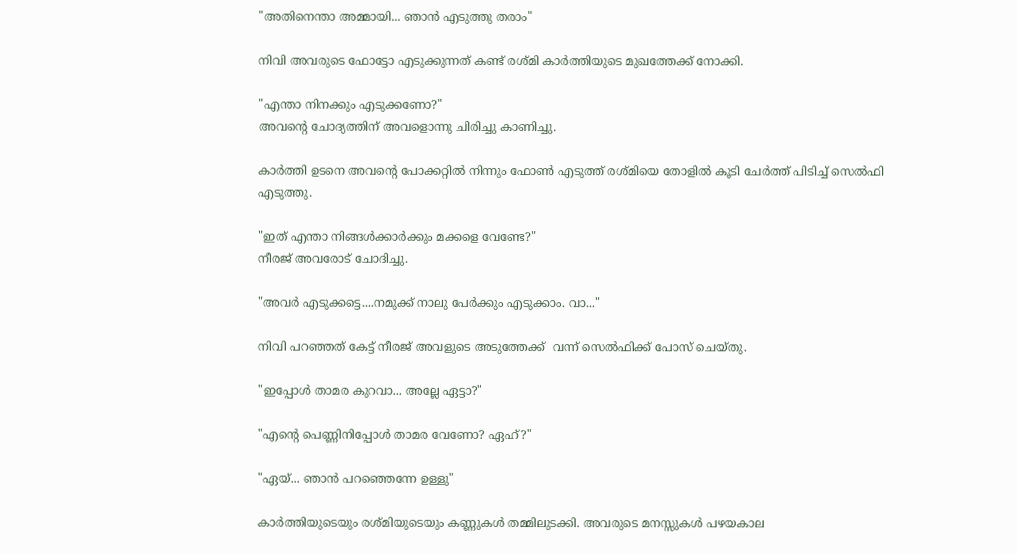"അതിനെന്താ അമ്മായി... ഞാൻ എടുത്തു തരാം"

നിവി അവരുടെ ഫോട്ടോ എടുക്കുന്നത് കണ്ട് രശ്‌മി കാർത്തിയുടെ മുഖത്തേക്ക് നോക്കി.

"എന്താ നിനക്കും എടുക്കണോ?"
അവന്റെ ചോദ്യത്തിന് അവളൊന്നു ചിരിച്ചു കാണിച്ചു.

കാർത്തി ഉടനെ അവന്റെ പോക്കറ്റിൽ നിന്നും ഫോൺ എടുത്ത് രശ്മിയെ തോളിൽ കൂടി ചേർത്ത് പിടിച്ച് സെൽഫി എടുത്തു.

"ഇത് എന്താ നിങ്ങൾക്കാർക്കും മക്കളെ വേണ്ടേ?"
നീരജ് അവരോട് ചോദിച്ചു.

"അവർ എടുക്കട്ടെ....നമുക്ക് നാലു പേർക്കും എടുക്കാം. വാ..."

നിവി പറഞ്ഞത് കേട്ട് നീരജ് അവളുടെ അടുത്തേക്ക്  വന്ന് സെൽഫിക്ക്‌ പോസ് ചെയ്തു.

"ഇപ്പോൾ താമര കുറവാ... അല്ലേ ഏട്ടാ?"

"എന്റെ പെണ്ണിനിപ്പോൾ താമര വേണോ? ഏഹ്?"

"ഏയ്... ഞാൻ പറഞ്ഞെന്നേ ഉള്ളു"

കാർത്തിയുടെയും രശ്മിയുടെയും കണ്ണുകൾ തമ്മിലുടക്കി. അവരുടെ മനസ്സുകൾ പഴയകാല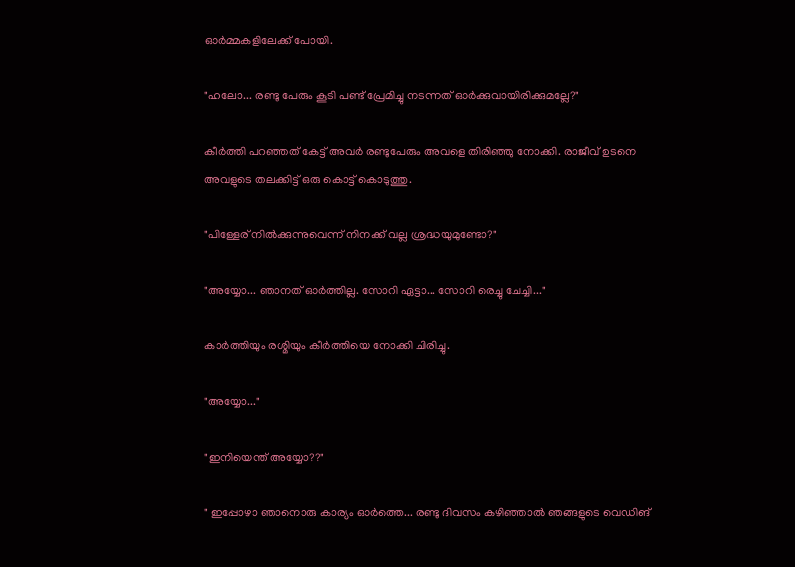ഓർമ്മകളിലേക്ക് പോയി.

"ഹലോ... രണ്ടു പേരും കൂടി പണ്ട് പ്രേമിച്ചു നടന്നത് ഓർക്കുവായിരിക്കുമല്ലേ?"

കീർത്തി പറഞ്ഞത് കേട്ട് അവർ രണ്ടുപേരും അവളെ തിരിഞ്ഞു നോക്കി. രാജീവ്‌ ഉടനെ അവളുടെ തലക്കിട്ട് ഒരു കൊട്ട് കൊടുത്തു.

"പിള്ളേര് നിൽക്കുന്നുവെന്ന് നിനക്ക് വല്ല ശ്രദ്ധയുമുണ്ടോ?"

"അയ്യോ... ഞാനത് ഓർത്തില്ല. സോറി ഏട്ടാ... സോറി രെച്ചു ചേച്ചി..."

കാർത്തിയും രശ്മിയും കീർത്തിയെ നോക്കി ചിരിച്ചു.

"അയ്യോ..."

"ഇനിയെന്ത്‌ അയ്യോ??"

" ഇപ്പോഴാ ഞാനൊരു കാര്യം ഓർത്തെ... രണ്ടു ദിവസം കഴിഞ്ഞാൽ ഞങ്ങളുടെ വെഡിങ്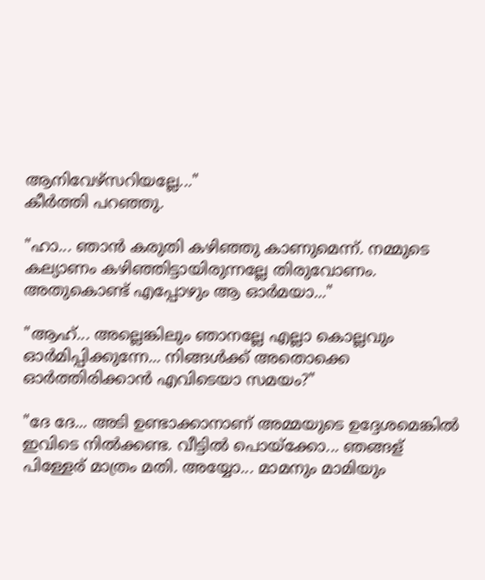ആനിവേഴ്സറിയല്ലേ..."
കീർത്തി പറഞ്ഞു.

"ഹാ... ഞാൻ കരുതി കഴിഞ്ഞു കാണുമെന്ന്. നമ്മുടെ കല്യാണം കഴിഞ്ഞിട്ടായിരുന്നല്ലേ തിരുവോണം. അതുകൊണ്ട് എപ്പോഴും ആ ഓർമയാ..."

"ആഹ്... അല്ലെങ്കിലും ഞാനല്ലേ എല്ലാ കൊല്ലവും ഓർമിപ്പിക്കുന്നേ... നിങ്ങൾക്ക് അതൊക്കെ ഓർത്തിരിക്കാൻ എവിടെയാ സമയം?"

"ദേ ദേ... അടി ഉണ്ടാക്കാനാണ് അമ്മയുടെ ഉദ്ദേശമെങ്കിൽ ഇവിടെ നിൽക്കണ്ട. വീട്ടിൽ പൊയ്ക്കോ... ഞങ്ങള് പിള്ളേര് മാത്രം മതി. അയ്യോ... മാമനും മാമിയും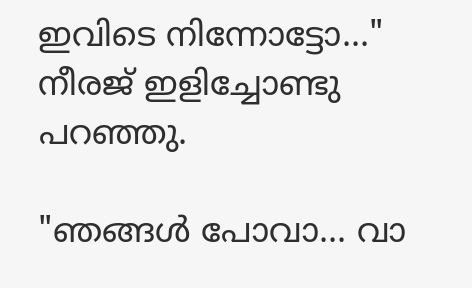ഇവിടെ നിന്നോട്ടോ..."
നീരജ് ഇളിച്ചോണ്ടു പറഞ്ഞു.

"ഞങ്ങൾ പോവാ... വാ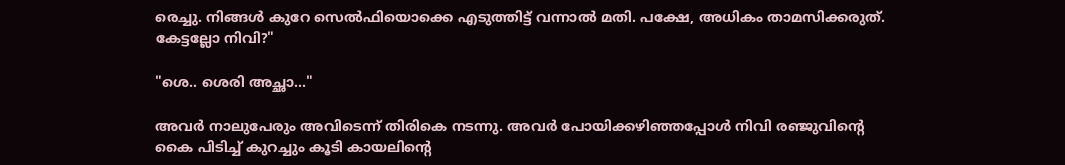രെച്ചു. നിങ്ങൾ കുറേ സെൽഫിയൊക്കെ എടുത്തിട്ട് വന്നാൽ മതി. പക്ഷേ, അധികം താമസിക്കരുത്. കേട്ടല്ലോ നിവി?"

"ശെ.. ശെരി അച്ഛാ..."

അവർ നാലുപേരും അവിടെന്ന് തിരികെ നടന്നു. അവർ പോയിക്കഴിഞ്ഞപ്പോൾ നിവി രഞ്ജുവിന്റെ കൈ പിടിച്ച് കുറച്ചും കൂടി കായലിന്റെ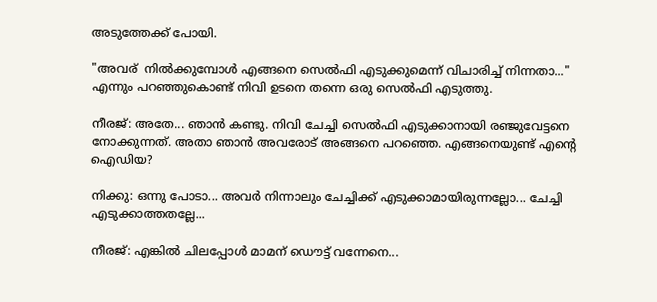അടുത്തേക്ക് പോയി.

"അവര്  നിൽക്കുമ്പോൾ എങ്ങനെ സെൽഫി എടുക്കുമെന്ന് വിചാരിച്ച് നിന്നതാ..."
എന്നും പറഞ്ഞുകൊണ്ട് നിവി ഉടനെ തന്നെ ഒരു സെൽഫി എടുത്തു.

നീരജ്: അതേ... ഞാൻ കണ്ടു. നിവി ചേച്ചി സെൽഫി എടുക്കാനായി രഞ്ജുവേട്ടനെ നോക്കുന്നത്. അതാ ഞാൻ അവരോട് അങ്ങനെ പറഞ്ഞെ. എങ്ങനെയുണ്ട് എന്റെ ഐഡിയ?

നിക്കു: ഒന്നു പോടാ... അവർ നിന്നാലും ചേച്ചിക്ക്‌ എടുക്കാമായിരുന്നല്ലോ... ചേച്ചി എടുക്കാത്തതല്ലേ...

നീരജ്: എങ്കിൽ ചിലപ്പോൾ മാമന് ഡൌട്ട് വന്നേനെ...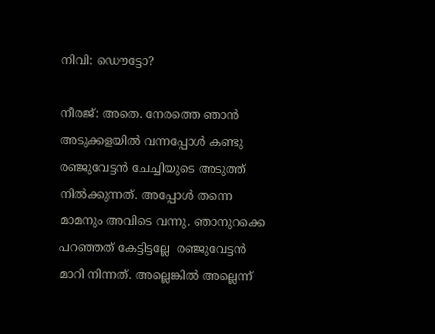നിവി: ഡൌട്ടോ?

നീരജ്: അതെ. നേരത്തെ ഞാൻ അടുക്കളയിൽ വന്നപ്പോൾ കണ്ടു രഞ്ജുവേട്ടൻ ചേച്ചിയുടെ അടുത്ത് നിൽക്കുന്നത്‌. അപ്പോൾ തന്നെ മാമനും അവിടെ വന്നു. ഞാനുറക്കെ പറഞ്ഞത് കേട്ടിട്ടല്ലേ  രഞ്ജുവേട്ടൻ മാറി നിന്നത്. അല്ലെങ്കിൽ അല്ലെന്ന്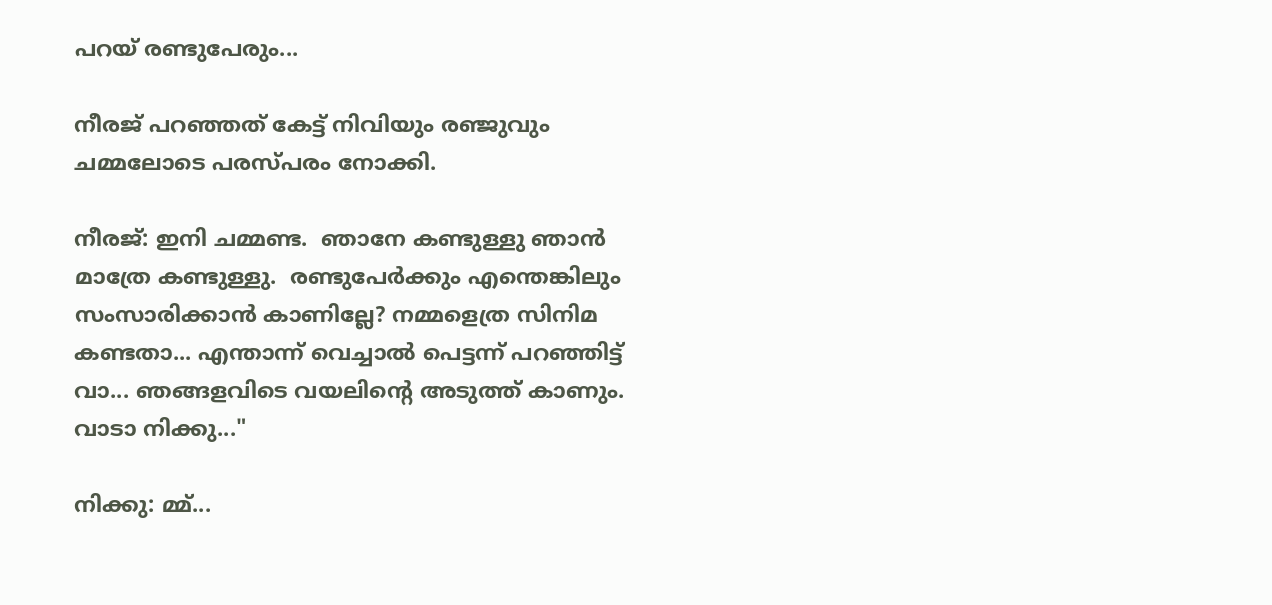പറയ് രണ്ടുപേരും...

നീരജ് പറഞ്ഞത് കേട്ട് നിവിയും രഞ്ജുവും ചമ്മലോടെ പരസ്പരം നോക്കി.

നീരജ്: ഇനി ചമ്മണ്ട.  ഞാനേ കണ്ടുള്ളു ഞാൻ മാത്രേ കണ്ടുള്ളു.  രണ്ടുപേർക്കും എന്തെങ്കിലും സംസാരിക്കാൻ കാണില്ലേ? നമ്മളെത്ര സിനിമ കണ്ടതാ... എന്താന്ന് വെച്ചാൽ പെട്ടന്ന് പറഞ്ഞിട്ട് വാ... ഞങ്ങളവിടെ വയലിന്റെ അടുത്ത് കാണും. വാടാ നിക്കു..."

നിക്കു: മ്മ്...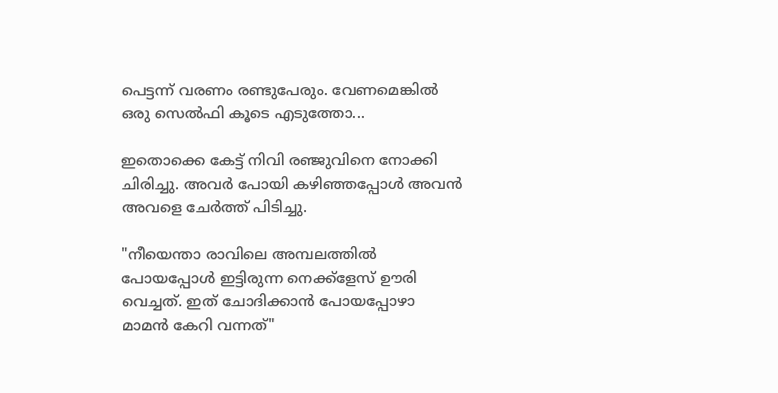പെട്ടന്ന് വരണം രണ്ടുപേരും. വേണമെങ്കിൽ ഒരു സെൽഫി കൂടെ എടുത്തോ...

ഇതൊക്കെ കേട്ട് നിവി രഞ്ജുവിനെ നോക്കി ചിരിച്ചു. അവർ പോയി കഴിഞ്ഞപ്പോൾ അവൻ അവളെ ചേർത്ത് പിടിച്ചു.

"നീയെന്താ രാവിലെ അമ്പലത്തിൽ പോയപ്പോൾ ഇട്ടിരുന്ന നെക്ക്ളേസ് ഊരി വെച്ചത്. ഇത് ചോദിക്കാൻ പോയപ്പോഴാ മാമൻ കേറി വന്നത്"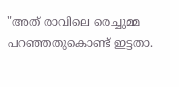"അത് രാവിലെ രെച്ചുമ്മ പറഞ്ഞതുകൊണ്ട് ഇട്ടതാ.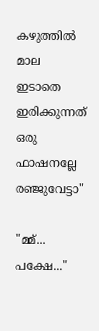കഴുത്തിൽ മാല ഇടാതെ ഇരിക്കുന്നത് ഒരു ഫാഷനല്ലേ രഞ്ജുവേട്ടാ"

"മ്മ്... പക്ഷേ..."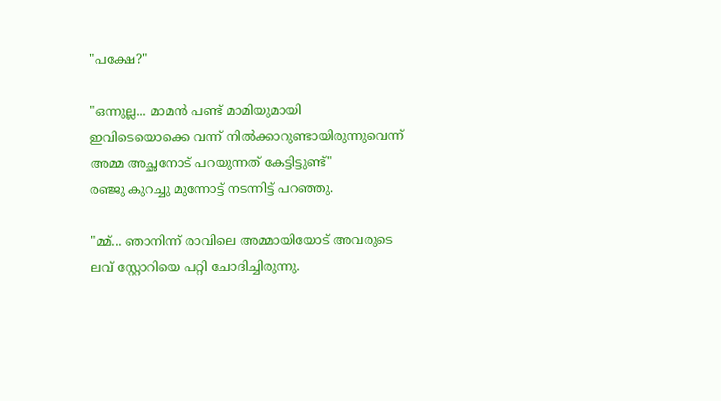"പക്ഷേ?"

"ഒന്നുല്ല... മാമൻ പണ്ട് മാമിയുമായി ഇവിടെയൊക്കെ വന്ന് നിൽക്കാറുണ്ടായിരുന്നുവെന്ന് അമ്മ അച്ഛനോട്‌ പറയുന്നത് കേട്ടിട്ടുണ്ട്"
രഞ്ജു കുറച്ചു മുന്നോട്ട് നടന്നിട്ട് പറഞ്ഞു.

"മ്മ്... ഞാനിന്ന് രാവിലെ അമ്മായിയോട് അവരുടെ ലവ് സ്റ്റോറിയെ പറ്റി ചോദിച്ചിരുന്നു.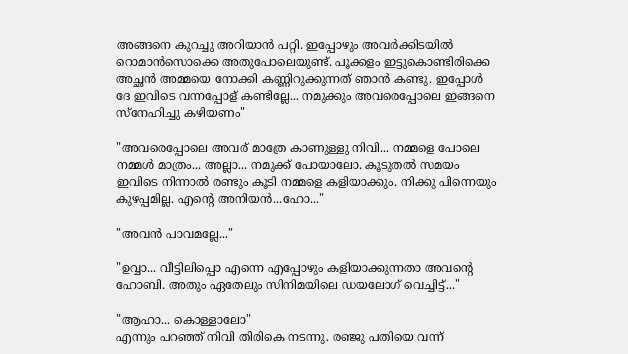അങ്ങനെ കുറച്ചു അറിയാൻ പറ്റി. ഇപ്പോഴും അവർക്കിടയിൽ റൊമാൻസൊക്കെ അതുപോലെയുണ്ട്. പൂക്കളം ഇട്ടുകൊണ്ടിരിക്കെ അച്ഛൻ അമ്മയെ നോക്കി കണ്ണിറുക്കുന്നത് ഞാൻ കണ്ടു. ഇപ്പോൾ ദേ ഇവിടെ വന്നപ്പോള് കണ്ടില്ലേ... നമുക്കും അവരെപ്പോലെ ഇങ്ങനെ സ്നേഹിച്ചു കഴിയണം"

"അവരെപ്പോലെ അവര് മാത്രേ കാണുള്ളു നിവി... നമ്മളെ പോലെ നമ്മൾ മാത്രം... അല്ലാ... നമുക്ക് പോയാലോ. കൂടുതൽ സമയം ഇവിടെ നിന്നാൽ രണ്ടും കൂടി നമ്മളെ കളിയാക്കും. നിക്കു പിന്നെയും കുഴപ്പമില്ല. എന്റെ അനിയൻ...ഹോ..."

"അവൻ പാവമല്ലേ..."

"ഉവ്വാ... വീട്ടിലിപ്പൊ എന്നെ എപ്പോഴും കളിയാക്കുന്നതാ അവന്റെ ഹോബി. അതും ഏതേലും സിനിമയിലെ ഡയലോഗ് വെച്ചിട്ട്..."

"ആഹാ... കൊള്ളാലോ"
എന്നും പറഞ്ഞ് നിവി തിരികെ നടന്നു. രഞ്ജു പതിയെ വന്ന്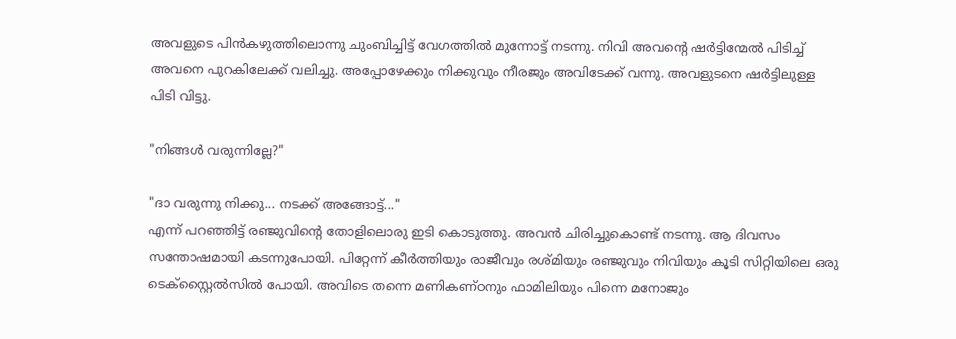അവളുടെ പിൻകഴുത്തിലൊന്നു ചുംബിച്ചിട്ട് വേഗത്തിൽ മുന്നോട്ട് നടന്നു. നിവി അവന്റെ ഷർട്ടിന്മേൽ പിടിച്ച് അവനെ പുറകിലേക്ക് വലിച്ചു. അപ്പോഴേക്കും നിക്കുവും നീരജും അവിടേക്ക് വന്നു. അവളുടനെ ഷർട്ടിലുള്ള പിടി വിട്ടു.

"നിങ്ങൾ വരുന്നില്ലേ?"

"ദാ വരുന്നു നിക്കു... നടക്ക് അങ്ങോട്ട്‌..."
എന്ന് പറഞ്ഞിട്ട് രഞ്ജുവിന്റെ തോളിലൊരു ഇടി കൊടുത്തു. അവൻ ചിരിച്ചുകൊണ്ട് നടന്നു. ആ ദിവസം സന്തോഷമായി കടന്നുപോയി. പിറ്റേന്ന് കീർത്തിയും രാജീവും രശ്മിയും രഞ്ജുവും നിവിയും കൂടി സിറ്റിയിലെ ഒരു ടെക്സ്റ്റൈൽസിൽ പോയി. അവിടെ തന്നെ മണികണ്ഠനും ഫാമിലിയും പിന്നെ മനോജും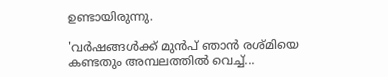ഉണ്ടായിരുന്നു.

'വർഷങ്ങൾക്ക് മുൻപ് ഞാൻ രശ്മിയെ കണ്ടതും അമ്പലത്തിൽ വെച്ച്...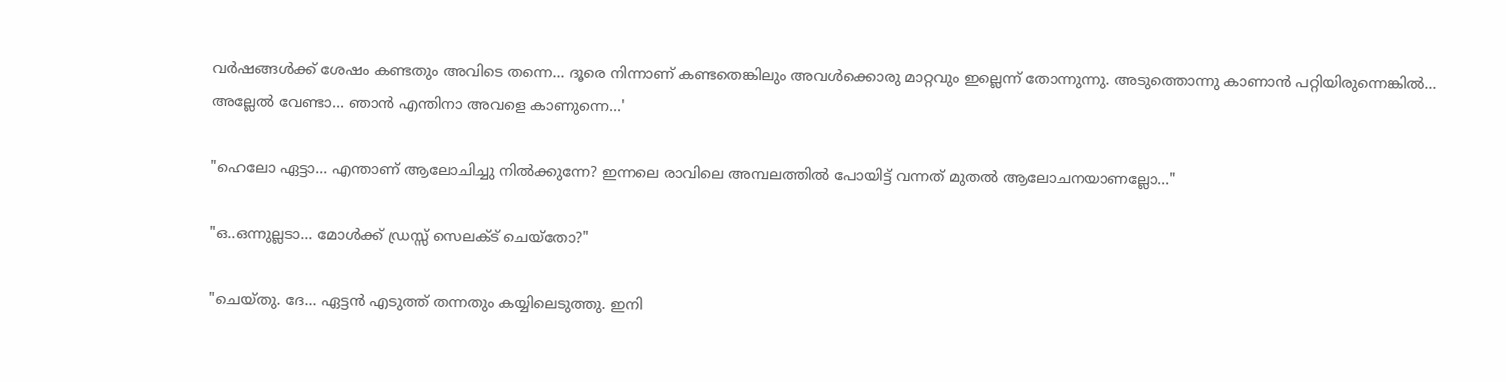വർഷങ്ങൾക്ക് ശേഷം കണ്ടതും അവിടെ തന്നെ... ദൂരെ നിന്നാണ് കണ്ടതെങ്കിലും അവൾക്കൊരു മാറ്റവും ഇല്ലെന്ന് തോന്നുന്നു. അടുത്തൊന്നു കാണാൻ പറ്റിയിരുന്നെങ്കിൽ... അല്ലേൽ വേണ്ടാ... ഞാൻ എന്തിനാ അവളെ കാണുന്നെ...'

"ഹെലോ ഏട്ടാ... എന്താണ് ആലോചിച്ചു നിൽക്കുന്നേ? ഇന്നലെ രാവിലെ അമ്പലത്തിൽ പോയിട്ട് വന്നത് മുതൽ ആലോചനയാണല്ലോ..."

"ഒ..ഒന്നുല്ലടാ... മോൾക്ക് ഡ്രസ്സ്‌ സെലക്ട്‌ ചെയ്തോ?"

"ചെയ്തു. ദേ... ഏട്ടൻ എടുത്ത് തന്നതും കയ്യിലെടുത്തു. ഇനി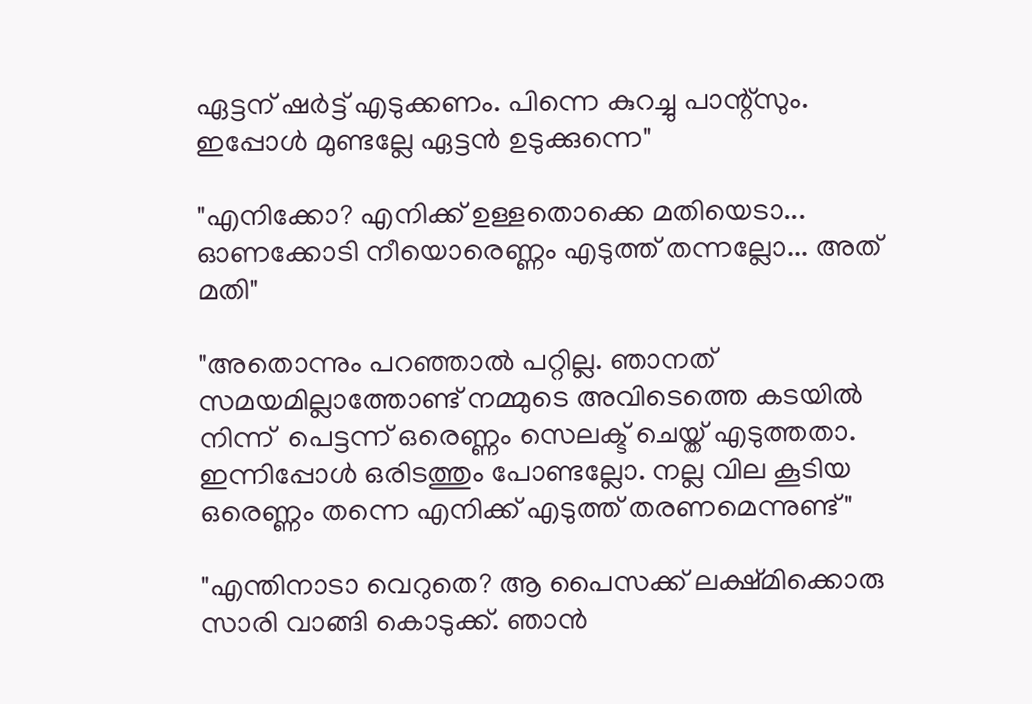ഏട്ടന് ഷർട്ട്‌ എടുക്കണം. പിന്നെ കുറച്ചു പാന്റ്സും. ഇപ്പോൾ മുണ്ടല്ലേ ഏട്ടൻ ഉടുക്കുന്നെ"

"എനിക്കോ? എനിക്ക് ഉള്ളതൊക്കെ മതിയെടാ... ഓണക്കോടി നീയൊരെണ്ണം എടുത്ത് തന്നല്ലോ... അത്‌ മതി"

"അതൊന്നും പറഞ്ഞാൽ പറ്റില്ല. ഞാനത് സമയമില്ലാത്തോണ്ട് നമ്മുടെ അവിടെത്തെ കടയിൽ നിന്ന്  പെട്ടന്ന് ഒരെണ്ണം സെലക്ട്‌ ചെയ്ത് എടുത്തതാ. ഇന്നിപ്പോൾ ഒരിടത്തും പോണ്ടല്ലോ. നല്ല വില കൂടിയ ഒരെണ്ണം തന്നെ എനിക്ക് എടുത്ത് തരണമെന്നുണ്ട്"

"എന്തിനാടാ വെറുതെ? ആ പൈസക്ക് ലക്ഷ്മിക്കൊരു സാരി വാങ്ങി കൊടുക്ക്. ഞാൻ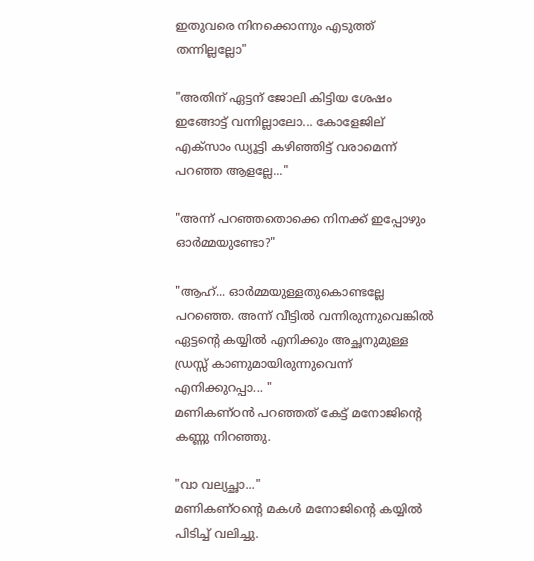ഇതുവരെ നിനക്കൊന്നും എടുത്ത് തന്നില്ലല്ലോ"

"അതിന് ഏട്ടന് ജോലി കിട്ടിയ ശേഷം ഇങ്ങോട്ട് വന്നില്ലാലോ... കോളേജില് എക്സാം ഡ്യൂട്ടി കഴിഞ്ഞിട്ട് വരാമെന്ന് പറഞ്ഞ ആളല്ലേ..."

"അന്ന് പറഞ്ഞതൊക്കെ നിനക്ക് ഇപ്പോഴും ഓർമ്മയുണ്ടോ?"

"ആഹ്... ഓർമ്മയുള്ളതുകൊണ്ടല്ലേ പറഞ്ഞെ. അന്ന് വീട്ടിൽ വന്നിരുന്നുവെങ്കിൽ ഏട്ടന്റെ കയ്യിൽ എനിക്കും അച്ഛനുമുള്ള ഡ്രസ്സ്‌ കാണുമായിരുന്നുവെന്ന് എനിക്കുറപ്പാ... "
മണികണ്ഠൻ പറഞ്ഞത് കേട്ട് മനോജിന്റെ കണ്ണു നിറഞ്ഞു.

"വാ വല്യച്ഛാ..."
മണികണ്ഠന്റെ മകൾ മനോജിന്റെ കയ്യിൽ പിടിച്ച് വലിച്ചു.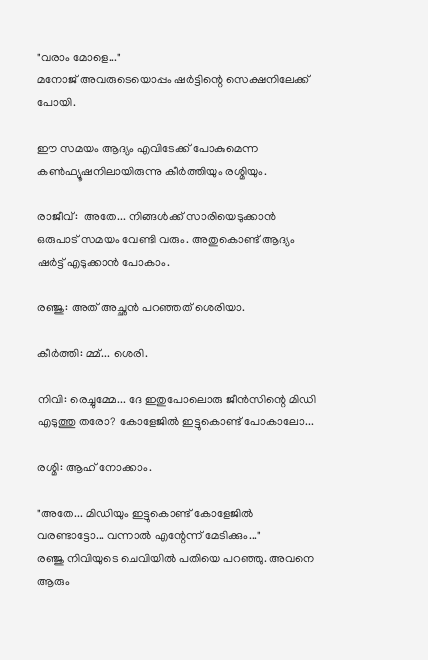"വരാം മോളെ..."
മനോജ്‌ അവരുടെയൊപ്പം ഷർട്ടിന്റെ സെക്ഷനിലേക്ക് പോയി.

ഈ സമയം ആദ്യം എവിടേക്ക് പോകുമെന്ന കൺഫ്യൂഷനിലായിരുന്നു കീർത്തിയും രശ്മിയും.

രാജീവ്‌:  അതേ... നിങ്ങൾക്ക്‌ സാരിയെടുക്കാൻ ഒരുപാട് സമയം വേണ്ടി വരും. അതുകൊണ്ട് ആദ്യം ഷർട്ട്‌ എടുക്കാൻ പോകാം.

രഞ്ജു: അത്‌ അച്ഛൻ പറഞ്ഞത് ശെരിയാ.

കീർത്തി: മ്മ്... ശെരി.

നിവി: രെച്ചുമ്മേ... ദേ ഇതുപോലൊരു ജീൻസിന്റെ മിഡി എടുത്തു തരോ? കോളേജിൽ ഇട്ടുകൊണ്ട് പോകാലോ...

രശ്മി: ആഹ് നോക്കാം.

"അതേ... മിഡിയും ഇട്ടുകൊണ്ട് കോളേജിൽ വരണ്ടാട്ടോ... വന്നാൽ എന്റേന്ന് മേടിക്കും..."
രഞ്ജു നിവിയുടെ ചെവിയിൽ പതിയെ പറഞ്ഞു. അവനെ ആരും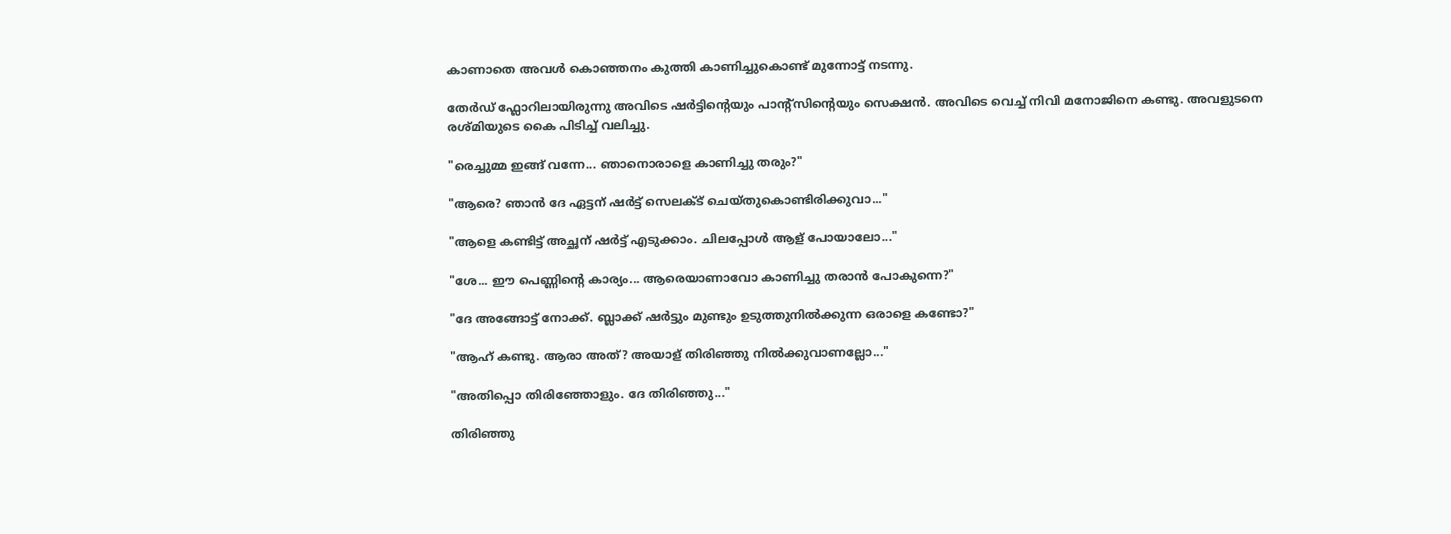കാണാതെ അവൾ കൊഞ്ഞനം കുത്തി കാണിച്ചുകൊണ്ട് മുന്നോട്ട് നടന്നു.

തേർഡ് ഫ്ലോറിലായിരുന്നു അവിടെ ഷർട്ടിന്റെയും പാന്റ്സിന്റെയും സെക്ഷൻ. അവിടെ വെച്ച് നിവി മനോജിനെ കണ്ടു. അവളുടനെ രശ്മിയുടെ കൈ പിടിച്ച് വലിച്ചു.

"രെച്ചുമ്മ ഇങ്ങ് വന്നേ... ഞാനൊരാളെ കാണിച്ചു തരും?"

"ആരെ? ഞാൻ ദേ ഏട്ടന് ഷർട്ട്‌ സെലക്ട്‌ ചെയ്തുകൊണ്ടിരിക്കുവാ..."

"ആളെ കണ്ടിട്ട് അച്ഛന് ഷർട്ട്‌ എടുക്കാം. ചിലപ്പോൾ ആള് പോയാലോ..."

"ശേ... ഈ പെണ്ണിന്റെ കാര്യം... ആരെയാണാവോ കാണിച്ചു തരാൻ പോകുന്നെ?"

"ദേ അങ്ങോട്ട്‌ നോക്ക്. ബ്ലാക്ക് ഷർട്ടും മുണ്ടും ഉടുത്തുനിൽക്കുന്ന ഒരാളെ കണ്ടോ?"

"ആഹ് കണ്ടു. ആരാ അത്? അയാള് തിരിഞ്ഞു നിൽക്കുവാണല്ലോ..."

"അതിപ്പൊ തിരിഞ്ഞോളും. ദേ തിരിഞ്ഞു..."

തിരിഞ്ഞു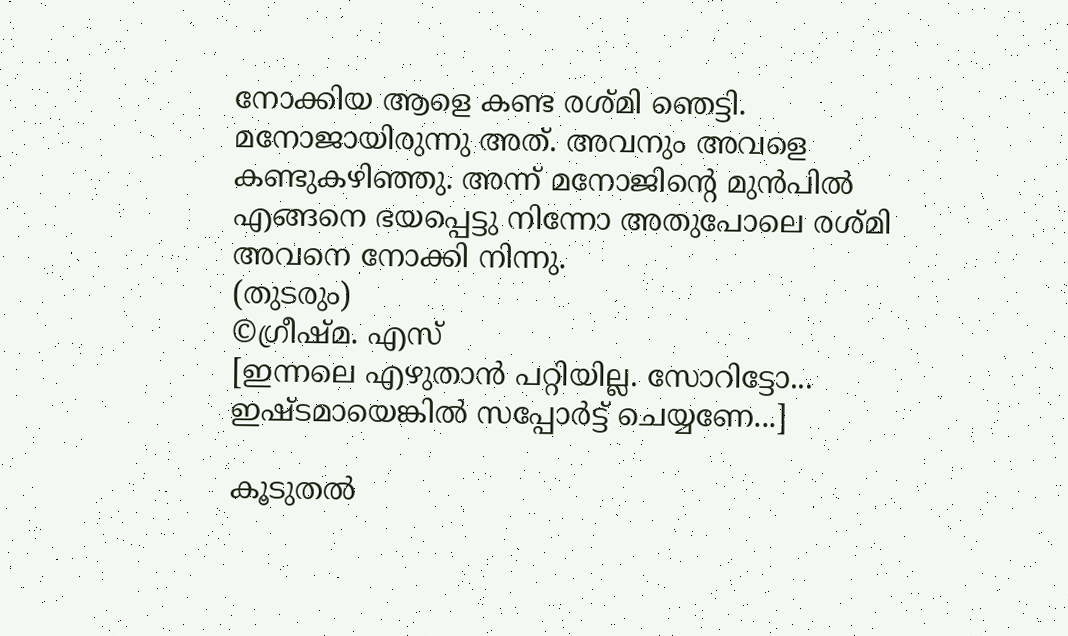നോക്കിയ ആളെ കണ്ട രശ്മി ഞെട്ടി. മനോജായിരുന്നു അത്‌. അവനും അവളെ കണ്ടുകഴിഞ്ഞു. അന്ന് മനോജിന്റെ മുൻപിൽ എങ്ങനെ ഭയപ്പെട്ടു നിന്നോ അതുപോലെ രശ്മി അവനെ നോക്കി നിന്നു.
(തുടരും)
©ഗ്രീഷ്മ. എസ്
[ഇന്നലെ എഴുതാൻ പറ്റിയില്ല. സോറിട്ടോ... ഇഷ്ടമായെങ്കിൽ സപ്പോർട്ട് ചെയ്യണേ...]

കൂടുതൽ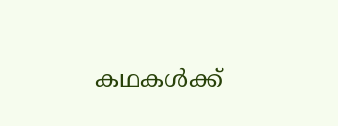കഥകൾക്ക്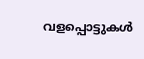വളപ്പൊട്ടുകൾ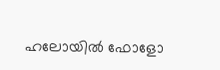ഹലോയിൽ ഫോളോ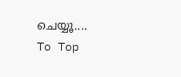ചെയ്യൂ....
To Top